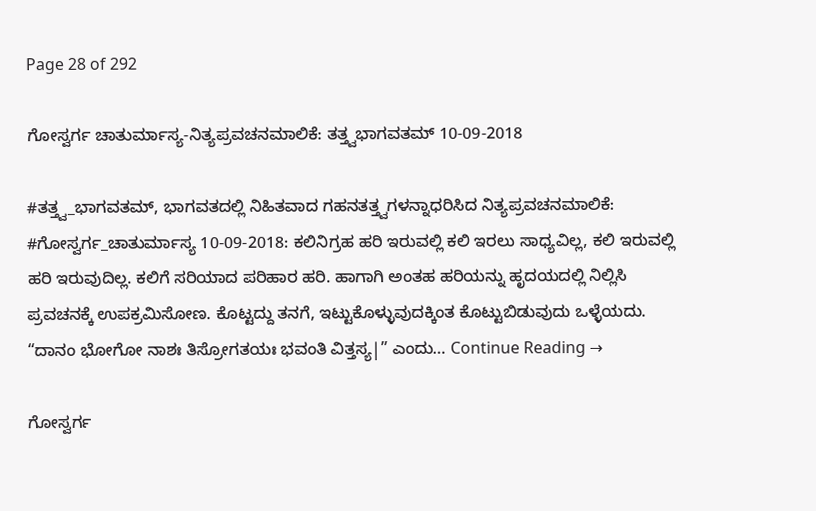Page 28 of 292

ಗೋಸ್ವರ್ಗ ಚಾತುರ್ಮಾಸ್ಯ-ನಿತ್ಯಪ್ರವಚನಮಾಲಿಕೆ: ತತ್ತ್ವಭಾಗವತಮ್ 10-09-2018

#ತತ್ತ್ವ_ಭಾಗವತಮ್, ಭಾಗವತದಲ್ಲಿ ನಿಹಿತವಾದ ಗಹನತತ್ತ್ವಗಳನ್ನಾಧರಿಸಿದ ನಿತ್ಯಪ್ರವಚನಮಾಲಿಕೆ: #ಗೋಸ್ವರ್ಗ_ಚಾತುರ್ಮಾಸ್ಯ 10-09-2018: ಕಲಿನಿಗ್ರಹ ಹರಿ ಇರುವಲ್ಲಿ ಕಲಿ ಇರಲು ಸಾಧ್ಯವಿಲ್ಲ, ಕಲಿ ಇರುವಲ್ಲಿ ಹರಿ ಇರುವುದಿಲ್ಲ. ಕಲಿಗೆ ಸರಿಯಾದ ಪರಿಹಾರ ಹರಿ. ಹಾಗಾಗಿ ಅಂತಹ ಹರಿಯನ್ನು ಹೃದಯದಲ್ಲಿ ನಿಲ್ಲಿಸಿ ಪ್ರವಚನಕ್ಕೆ ಉಪಕ್ರಮಿಸೋಣ. ಕೊಟ್ಟದ್ದು ತನಗೆ, ಇಟ್ಟುಕೊಳ್ಳುವುದಕ್ಕಿಂತ ಕೊಟ್ಟುಬಿಡುವುದು ಒಳ್ಳೆಯದು. “ದಾನಂ ಭೋಗೋ ನಾಶಃ ತಿಸ್ರೋಗತಯಃ ಭವಂತಿ ವಿತ್ತಸ್ಯ|” ಎಂದು… Continue Reading →

ಗೋಸ್ವರ್ಗ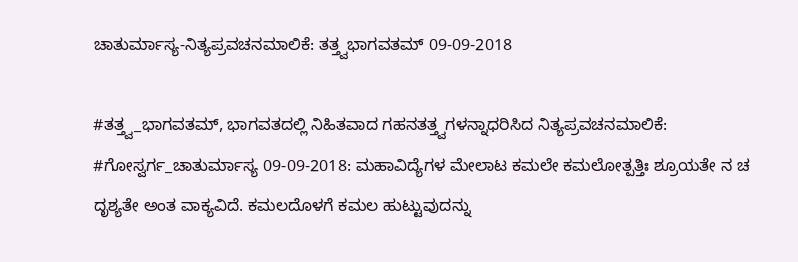ಚಾತುರ್ಮಾಸ್ಯ-ನಿತ್ಯಪ್ರವಚನಮಾಲಿಕೆ: ತತ್ತ್ವಭಾಗವತಮ್ 09-09-2018

#ತತ್ತ್ವ_ಭಾಗವತಮ್, ಭಾಗವತದಲ್ಲಿ ನಿಹಿತವಾದ ಗಹನತತ್ತ್ವಗಳನ್ನಾಧರಿಸಿದ ನಿತ್ಯಪ್ರವಚನಮಾಲಿಕೆ: #ಗೋಸ್ವರ್ಗ_ಚಾತುರ್ಮಾಸ್ಯ 09-09-2018: ಮಹಾವಿದ್ಯೆಗಳ ಮೇಲಾಟ ಕಮಲೇ ಕಮಲೋತ್ಪತ್ತಿಃ ಶ್ರೂಯತೇ ನ ಚ ದೃಶ್ಯತೇ ಅಂತ ವಾಕ್ಯವಿದೆ. ಕಮಲದೊಳಗೆ ಕಮಲ ಹುಟ್ಟುವುದನ್ನು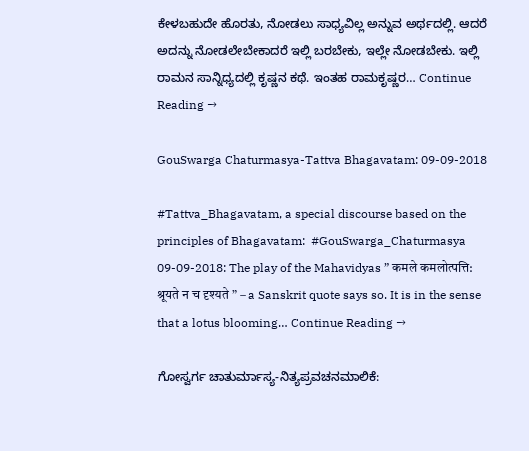ಕೇಳಬಹುದೇ ಹೊರತು, ನೋಡಲು ಸಾಧ್ಯವಿಲ್ಲ ಅನ್ನುವ ಅರ್ಥದಲ್ಲಿ. ಆದರೆ ಅದನ್ನು ನೋಡಲೇಬೇಕಾದರೆ ಇಲ್ಲಿ ಬರಬೇಕು, ಇಲ್ಲೇ ನೋಡಬೇಕು. ಇಲ್ಲಿ ರಾಮನ ಸಾನ್ನಿಧ್ಯದಲ್ಲಿ ಕೃಷ್ಣನ ಕಥೆ. ಇಂತಹ ರಾಮಕೃಷ್ಣರ… Continue Reading →

GouSwarga Chaturmasya-Tattva Bhagavatam: 09-09-2018

#Tattva_Bhagavatam, a special discourse based on the principles of Bhagavatam:  #GouSwarga_Chaturmasya 09-09-2018: The play of the Mahavidyas ” कमले कमलोत्पत्ति: श्रूयते न च दृश्यते ” – a Sanskrit quote says so. It is in the sense that a lotus blooming… Continue Reading →

ಗೋಸ್ವರ್ಗ ಚಾತುರ್ಮಾಸ್ಯ-ನಿತ್ಯಪ್ರವಚನಮಾಲಿಕೆ: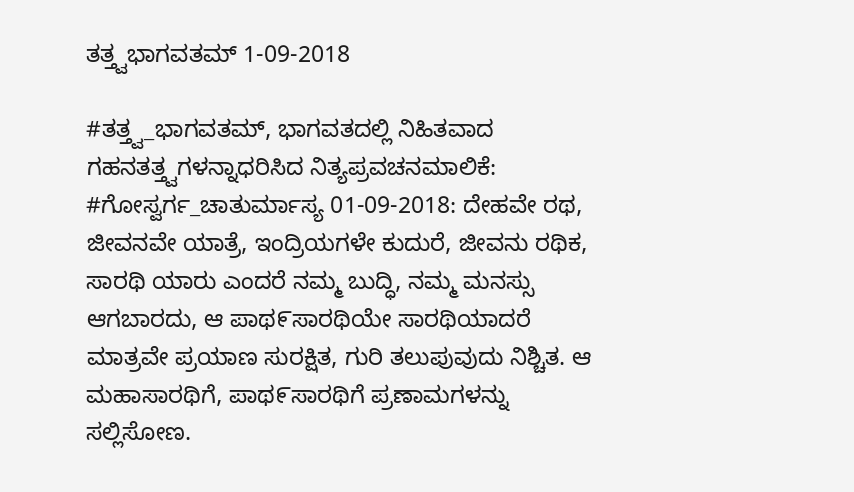ತತ್ತ್ವಭಾಗವತಮ್ 1-09-2018

#ತತ್ತ್ವ_ಭಾಗವತಮ್, ಭಾಗವತದಲ್ಲಿ ನಿಹಿತವಾದ ಗಹನತತ್ತ್ವಗಳನ್ನಾಧರಿಸಿದ ನಿತ್ಯಪ್ರವಚನಮಾಲಿಕೆ: #ಗೋಸ್ವರ್ಗ_ಚಾತುರ್ಮಾಸ್ಯ 01-09-2018: ದೇಹವೇ ರಥ, ಜೀವನವೇ ಯಾತ್ರೆ, ಇಂದ್ರಿಯಗಳೇ ಕುದುರೆ, ಜೀವನು ರಥಿಕ, ಸಾರಥಿ ಯಾರು ಎಂದರೆ ನಮ್ಮ ಬುದ್ಧಿ, ನಮ್ಮ ಮನಸ್ಸು ಆಗಬಾರದು, ಆ ಪಾಥ೯ಸಾರಥಿಯೇ ಸಾರಥಿಯಾದರೆ ಮಾತ್ರವೇ ಪ್ರಯಾಣ ಸುರಕ್ಷಿತ, ಗುರಿ ತಲುಪುವುದು ನಿಶ್ಚಿತ. ಆ ಮಹಾಸಾರಥಿಗೆ, ಪಾಥ೯ಸಾರಥಿಗೆ ಪ್ರಣಾಮಗಳನ್ನು ಸಲ್ಲಿಸೋಣ.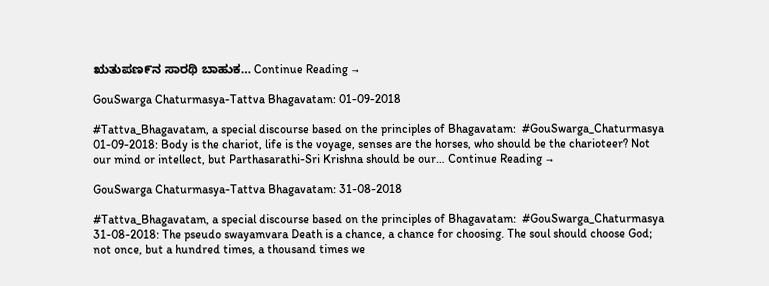ಋತುಪಣ೯ನ ಸಾರಥಿ ಬಾಹುಕ… Continue Reading →

GouSwarga Chaturmasya-Tattva Bhagavatam: 01-09-2018

#Tattva_Bhagavatam, a special discourse based on the principles of Bhagavatam:  #GouSwarga_Chaturmasya 01-09-2018: Body is the chariot, life is the voyage, senses are the horses, who should be the charioteer? Not our mind or intellect, but Parthasarathi-Sri Krishna should be our… Continue Reading →

GouSwarga Chaturmasya-Tattva Bhagavatam: 31-08-2018

#Tattva_Bhagavatam, a special discourse based on the principles of Bhagavatam:  #GouSwarga_Chaturmasya 31-08-2018: The pseudo swayamvara Death is a chance, a chance for choosing. The soul should choose God; not once, but a hundred times, a thousand times we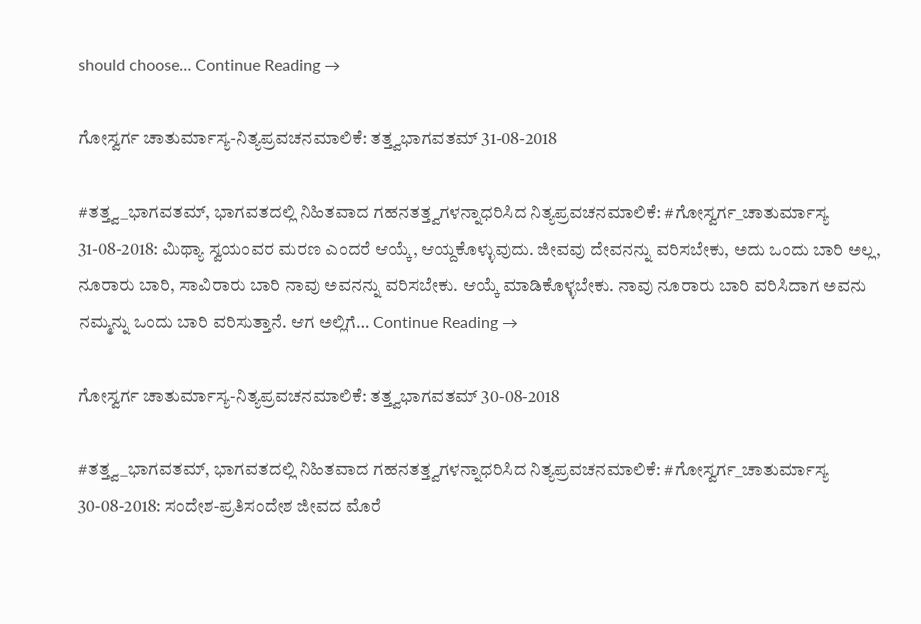should choose… Continue Reading →

ಗೋಸ್ವರ್ಗ ಚಾತುರ್ಮಾಸ್ಯ-ನಿತ್ಯಪ್ರವಚನಮಾಲಿಕೆ: ತತ್ತ್ವಭಾಗವತಮ್ 31-08-2018

#ತತ್ತ್ವ_ಭಾಗವತಮ್, ಭಾಗವತದಲ್ಲಿ ನಿಹಿತವಾದ ಗಹನತತ್ತ್ವಗಳನ್ನಾಧರಿಸಿದ ನಿತ್ಯಪ್ರವಚನಮಾಲಿಕೆ: #ಗೋಸ್ವರ್ಗ_ಚಾತುರ್ಮಾಸ್ಯ 31-08-2018: ಮಿಥ್ಯಾ ಸ್ವಯಂವರ ಮರಣ ಎಂದರೆ ಆಯ್ಕೆ, ಆಯ್ದಕೊಳ್ಳುವುದು. ಜೀವವು ದೇವನನ್ನು ವರಿಸಬೇಕು, ಅದು ಒಂದು ಬಾರಿ ಅಲ್ಲ, ನೂರಾರು ಬಾರಿ, ಸಾವಿರಾರು ಬಾರಿ ನಾವು ಅವನನ್ನು ವರಿಸಬೇಕು. ಆಯ್ಕೆ ಮಾಡಿಕೊಳ್ಳಬೇಕು. ನಾವು ನೂರಾರು ಬಾರಿ ವರಿಸಿದಾಗ ಅವನು ನಮ್ಮನ್ನು ಒಂದು ಬಾರಿ ವರಿಸುತ್ತಾನೆ. ಆಗ ಅಲ್ಲಿಗೆ… Continue Reading →

ಗೋಸ್ವರ್ಗ ಚಾತುರ್ಮಾಸ್ಯ-ನಿತ್ಯಪ್ರವಚನಮಾಲಿಕೆ: ತತ್ತ್ವಭಾಗವತಮ್ 30-08-2018

#ತತ್ತ್ವ_ಭಾಗವತಮ್, ಭಾಗವತದಲ್ಲಿ ನಿಹಿತವಾದ ಗಹನತತ್ತ್ವಗಳನ್ನಾಧರಿಸಿದ ನಿತ್ಯಪ್ರವಚನಮಾಲಿಕೆ: #ಗೋಸ್ವರ್ಗ_ಚಾತುರ್ಮಾಸ್ಯ 30-08-2018: ಸಂದೇಶ-ಪ್ರತಿಸಂದೇಶ ಜೀವದ ಮೊರೆ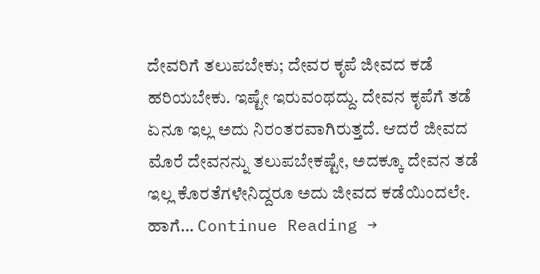ದೇವರಿಗೆ ತಲುಪಬೇಕು; ದೇವರ ಕೃಪೆ ಜೀವದ ಕಡೆ ಹರಿಯಬೇಕು. ಇಷ್ಟೇ ಇರುವಂಥದ್ದು. ದೇವನ ಕೃಪೆಗೆ ತಡೆ ಏನೂ ಇಲ್ಲ ಅದು ನಿರಂತರವಾಗಿರುತ್ತದೆ. ಆದರೆ ಜೀವದ ಮೊರೆ ದೇವನನ್ನು ತಲುಪಬೇಕಷ್ಟೇ, ಅದಕ್ಕೂ ದೇವನ ತಡೆ ಇಲ್ಲ ಕೊರತೆಗಳೇನಿದ್ದರೂ ಅದು ಜೀವದ ಕಡೆಯಿಂದಲೇ. ಹಾಗೆ… Continue Reading →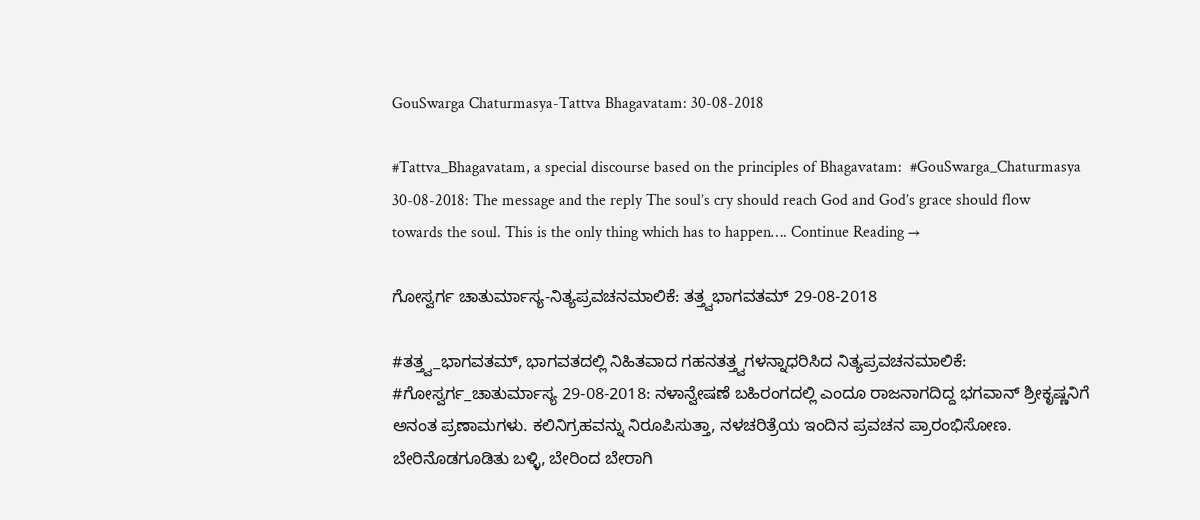GouSwarga Chaturmasya-Tattva Bhagavatam: 30-08-2018

#Tattva_Bhagavatam, a special discourse based on the principles of Bhagavatam:  #GouSwarga_Chaturmasya 30-08-2018: The message and the reply The soul’s cry should reach God and God’s grace should flow towards the soul. This is the only thing which has to happen…. Continue Reading →

ಗೋಸ್ವರ್ಗ ಚಾತುರ್ಮಾಸ್ಯ-ನಿತ್ಯಪ್ರವಚನಮಾಲಿಕೆ: ತತ್ತ್ವಭಾಗವತಮ್ 29-08-2018

#ತತ್ತ್ವ_ಭಾಗವತಮ್, ಭಾಗವತದಲ್ಲಿ ನಿಹಿತವಾದ ಗಹನತತ್ತ್ವಗಳನ್ನಾಧರಿಸಿದ ನಿತ್ಯಪ್ರವಚನಮಾಲಿಕೆ: #ಗೋಸ್ವರ್ಗ_ಚಾತುರ್ಮಾಸ್ಯ 29-08-2018: ನಳಾನ್ವೇಷಣೆ ಬಹಿರಂಗದಲ್ಲಿ ಎಂದೂ ರಾಜನಾಗದಿದ್ದ ಭಗವಾನ್ ಶ್ರೀಕೃಷ್ಣನಿಗೆ ಅನಂತ ಪ್ರಣಾಮಗಳು. ಕಲಿನಿಗ್ರಹವನ್ನು ನಿರೂಪಿಸುತ್ತಾ, ನಳಚರಿತ್ರೆಯ ಇಂದಿನ ಪ್ರವಚನ ಪ್ರಾರಂಭಿಸೋಣ. ಬೇರಿನೊಡಗೂಡಿತು ಬಳ್ಳಿ, ಬೇರಿಂದ ಬೇರಾಗಿ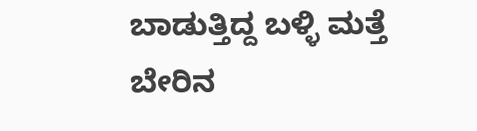ಬಾಡುತ್ತಿದ್ದ ಬಳ್ಳಿ ಮತ್ತೆ ಬೇರಿನ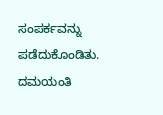ಸಂಪರ್ಕವನ್ನು ಪಡೆದುಕೊಂಡಿತು. ದಮಯಂತಿ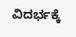ವಿದರ್ಭಕ್ಕೆ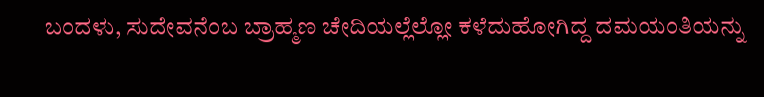ಬಂದಳು, ಸುದೇವನೆಂಬ ಬ್ರಾಹ್ಮಣ ಚೇದಿಯಲ್ಲೆಲ್ಲೋ ಕಳೆದುಹೋಗಿದ್ದ ದಮಯಂತಿಯನ್ನು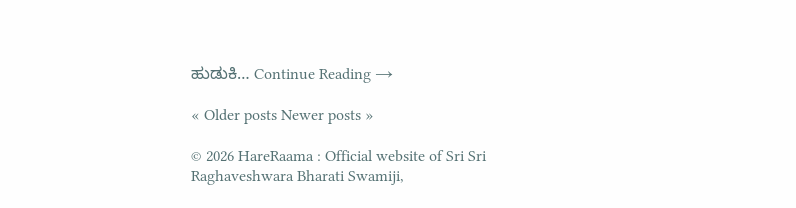ಹುಡುಕಿ… Continue Reading →

« Older posts Newer posts »

© 2026 HareRaama : Official website of Sri Sri Raghaveshwara Bharati Swamiji,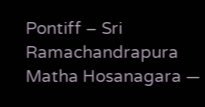Pontiff – Sri Ramachandrapura Matha Hosanagara —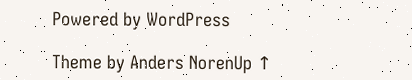Powered by WordPress

Theme by Anders NorenUp ↑